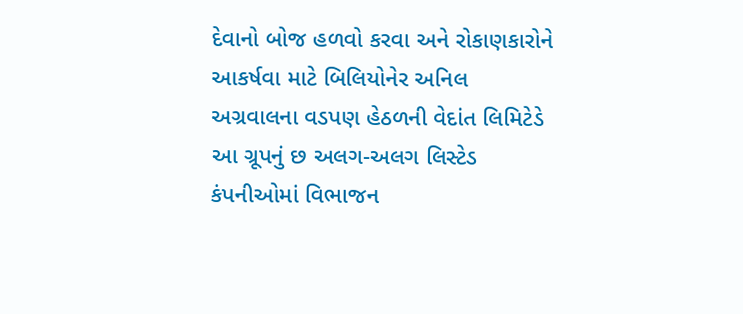દેવાનો બોજ હળવો કરવા અને રોકાણકારોને આકર્ષવા માટે બિલિયોનેર અનિલ અગ્રવાલના વડપણ હેઠળની વેદાંત લિમિટેડે આ ગ્રૂપનું છ અલગ-અલગ લિસ્ટેડ કંપનીઓમાં વિભાજન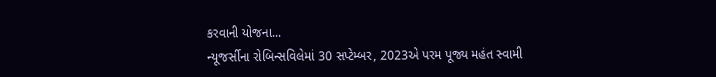કરવાની યોજના...
ન્યૂજર્સીના રોબિન્સવિલેમાં 30 સપ્ટેમ્બર, 2023એ પરમ પૂજ્ય મહંત સ્વામી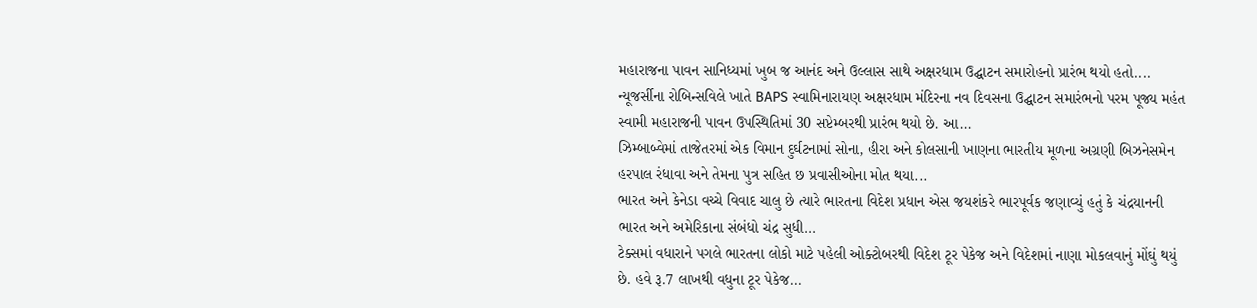મહારાજના પાવન સાનિધ્યમાં ખુબ જ આનંદ અને ઉલ્લાસ સાથે અક્ષરધામ ઉદ્ઘાટન સમારોહનો પ્રારંભ થયો હતો....
ન્યૂજર્સીના રોબિન્સવિલે ખાતે BAPS સ્વામિનારાયણ અક્ષરધામ મંદિરના નવ દિવસના ઉદ્ઘાટન સમારંભનો પરમ પૂજ્ય મહંત સ્વામી મહારાજની પાવન ઉપસ્થિતિમાં 30 સપ્ટેમ્બરથી પ્રારંભ થયો છે. આ...
ઝિમ્બાબ્વેમાં તાજેતરમાં એક વિમાન દુર્ઘટનામાં સોના, હીરા અને કોલસાની ખાણના ભારતીય મૂળના અગ્રણી બિઝનેસમેન હરપાલ રંધાવા અને તેમના પુત્ર સહિત છ પ્રવાસીઓના મોત થયા...
ભારત અને કેનેડા વચ્ચે વિવાદ ચાલુ છે ત્યારે ભારતના વિદેશ પ્રધાન એસ જયશંકરે ભારપૂર્વક જણાવ્યું હતું કે ચંદ્રયાનની ભારત અને અમેરિકાના સંબંધો ચંદ્ર સુધી...
ટેક્સમાં વધારાને પગલે ભારતના લોકો માટે પહેલી ઓક્ટોબરથી વિદેશ ટૂર પેકેજ અને વિદેશમાં નાણા મોકલવાનું મોંઘું થયું છે. હવે રૂ.7 લાખથી વધુના ટૂર પેકેજ...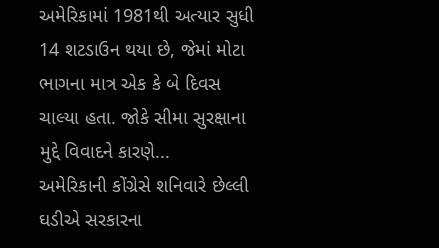અમેરિકામાં 1981થી અત્યાર સુધી 14 શટડાઉન થયા છે, જેમાં મોટા ભાગના માત્ર એક કે બે દિવસ ચાલ્યા હતા. જોકે સીમા સુરક્ષાના મુદ્દે વિવાદને કારણે...
અમેરિકાની કોંગ્રેસે શનિવારે છેલ્લી ઘડીએ સરકારના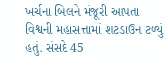ખર્ચના બિલને મંજૂરી આપતા વિશ્વની મહાસત્તામાં શટડાઉન ટળ્યું હતું. સંસદે 45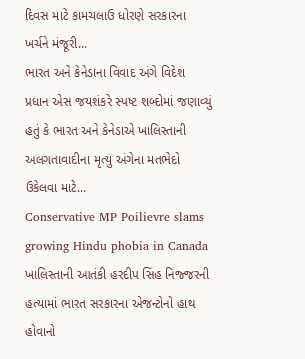દિવસ માટે કામચલાઉ ધોરણે સરકારના ખર્ચને મંજૂરી...
ભારત અને કેનેડાના વિવાદ અંગે વિદેશ પ્રધાન એસ જયશંકરે સ્પષ્ટ શબ્દોમાં જણાવ્યું હતું કે ભારત અને કેનેડાએ ખાલિસ્તાની અલગતાવાદીના મૃત્યુ અંગેના મતભેદો ઉકેલવા માટે...
Conservative MP Poilievre slams growing Hindu phobia in Canada
ખાલિસ્તાની આતંકી હરદીપ સિંહ નિજ્જરની હત્યામાં ભારત સરકારના એજન્ટોનો હાથ હોવાનો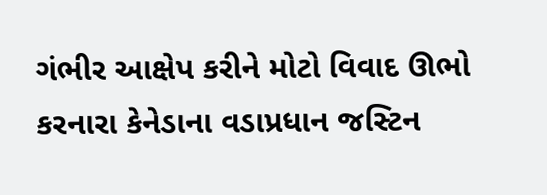ગંભીર આક્ષેપ કરીને મોટો વિવાદ ઊભો કરનારા કેનેડાના વડાપ્રધાન જસ્ટિન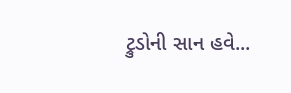ટ્રુડોની સાન હવે...